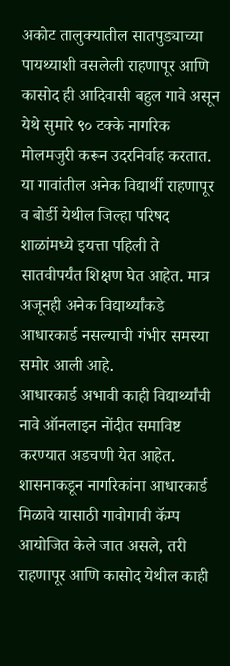अकोट तालुक्यातील सातपुड्याच्या पायथ्याशी वसलेली राहणापूर आणि कासोद ही आदिवासी बहुल गावे असून येथे सुमारे ९० टक्के नागरिक मोलमजुरी करून उदरनिर्वाह करतात. या गावांतील अनेक विद्यार्थी राहणापूर व बोर्डी येथील जिल्हा परिषद शाळांमध्ये इयत्ता पहिली ते सातवीपर्यंत शिक्षण घेत आहेत. मात्र अजूनही अनेक विद्यार्थ्यांकडे आधारकार्ड नसल्याची गंभीर समस्या समोर आली आहे.
आधारकार्ड अभावी काही विद्यार्थ्यांची नावे ऑनलाइन नोंदीत समाविष्ट करण्यात अडचणी येत आहेत. शासनाकडून नागरिकांना आधारकार्ड मिळावे यासाठी गावोगावी कॅम्प आयोजित केले जात असले, तरी राहणापूर आणि कासोद येथील काही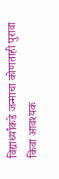विद्यार्थ्यांकडे जन्माचा कोणताही पुरावा किंवा आवश्यक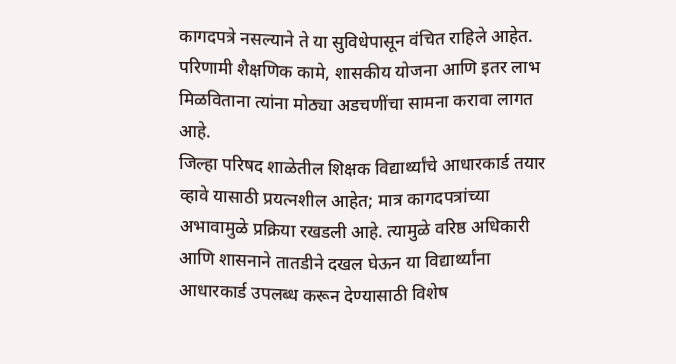कागदपत्रे नसल्याने ते या सुविधेपासून वंचित राहिले आहेत. परिणामी शैक्षणिक कामे, शासकीय योजना आणि इतर लाभ मिळविताना त्यांना मोठ्या अडचणींचा सामना करावा लागत आहे.
जिल्हा परिषद शाळेतील शिक्षक विद्यार्थ्यांचे आधारकार्ड तयार व्हावे यासाठी प्रयत्नशील आहेत; मात्र कागदपत्रांच्या अभावामुळे प्रक्रिया रखडली आहे. त्यामुळे वरिष्ठ अधिकारी आणि शासनाने तातडीने दखल घेऊन या विद्यार्थ्यांना आधारकार्ड उपलब्ध करून देण्यासाठी विशेष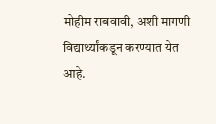मोहीम राबवावी, अशी मागणी विद्यार्थ्यांकडून करण्यात येत आहे.